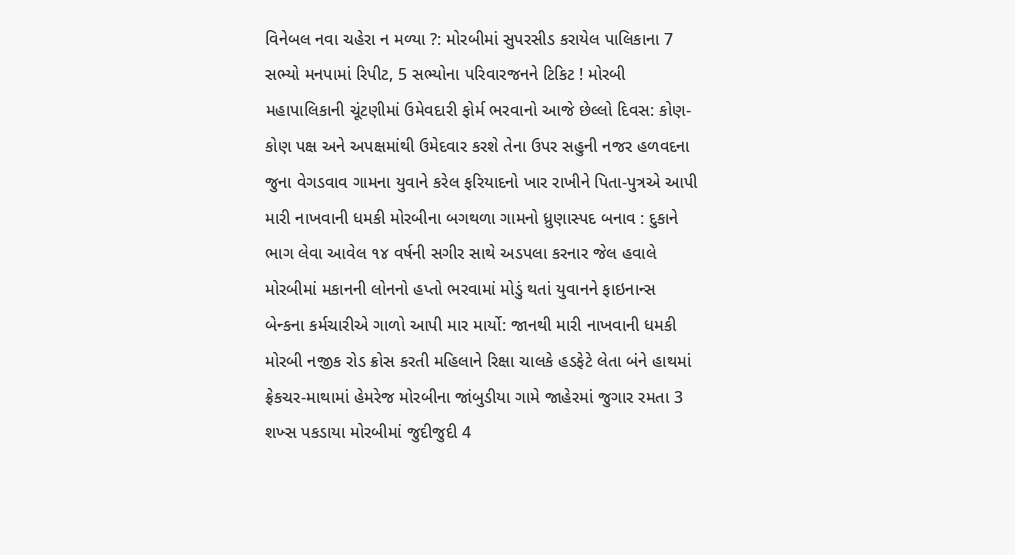વિનેબલ નવા ચહેરા ન મળ્યા ?: મોરબીમાં સુપરસીડ કરાયેલ પાલિકાના 7 સભ્યો મનપામાં રિપીટ, 5 સભ્યોના પરિવારજનને ટિકિટ ! મોરબી મહાપાલિકાની ચૂંટણીમાં ઉમેવદારી ફોર્મ ભરવાનો આજે છેલ્લો દિવસ: કોણ-કોણ પક્ષ અને અપક્ષમાંથી ઉમેદવાર કરશે તેના ઉપર સહુની નજર હળવદના જુના વેગડવાવ ગામના યુવાને કરેલ ફરિયાદનો ખાર રાખીને પિતા-પુત્રએ આપી મારી નાખવાની ધમકી મોરબીના બગથળા ગામનો ધ્રુણાસ્પદ બનાવ : દુકાને ભાગ લેવા આવેલ ૧૪ વર્ષની સગીર સાથે અડપલા કરનાર જેલ હવાલે મોરબીમાં મકાનની લોનનો હપ્તો ભરવામાં મોડું થતાં યુવાનને ફાઇનાન્સ બેન્કના કર્મચારીએ ગાળો આપી માર માર્યો: જાનથી મારી નાખવાની ધમકી મોરબી નજીક રોડ ક્રોસ કરતી મહિલાને રિક્ષા ચાલકે હડફેટે લેતા બંને હાથમાં ફ્રેકચર-માથામાં હેમરેજ મોરબીના જાંબુડીયા ગામે જાહેરમાં જુગાર રમતા 3 શખ્સ પકડાયા મોરબીમાં જુદીજુદી 4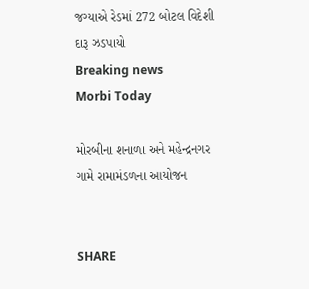જગ્યાએ રેડમાં 272 બોટલ વિદેશી દારૂ ઝડપાયો
Breaking news
Morbi Today

મોરબીના શનાળા અને મહેન્દ્રનગર ગામે રામામંડળના આયોજન


SHARE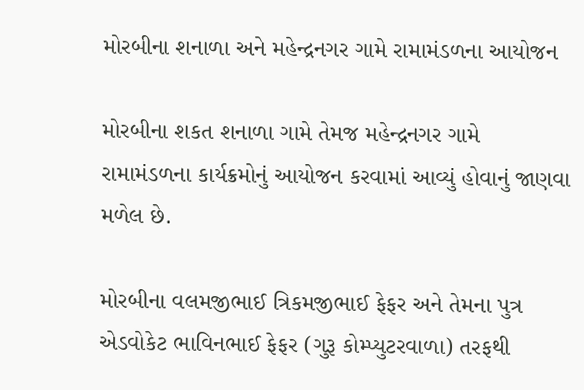મોરબીના શનાળા અને મહેન્દ્રનગર ગામે રામામંડળના આયોજન

મોરબીના શકત શનાળા ગામે તેમજ મહેન્દ્રનગર ગામે રામામંડળના કાર્યક્રમોનું આયોજન કરવામાં આવ્યું હોવાનું જાણવા મળેલ છે.

મોરબીના વલમજીભાઈ ત્રિકમજીભાઈ ફેફર અને તેમના પુત્ર એડવોકેટ ભાવિનભાઈ ફેફર (ગુરૂ કોમ્પ્યુટરવાળા) તરફથી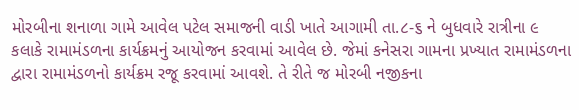મોરબીના શનાળા ગામે આવેલ પટેલ સમાજની વાડી ખાતે આગામી તા.૮-૬ ને બુધવારે રાત્રીના ૯ કલાકે રામામંડળના કાર્યક્રમનું આયોજન કરવામાં આવેલ છે. જેમાં કનેસરા ગામના પ્રખ્યાત રામામંડળના દ્વારા રામામંડળનો કાર્યક્રમ રજૂ કરવામાં આવશે. તે રીતે જ મોરબી નજીકના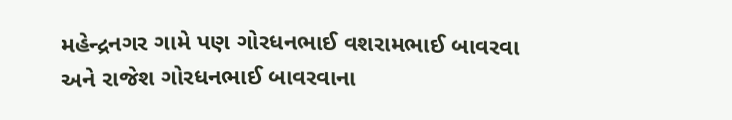મહેન્દ્રનગર ગામે પણ ગોરધનભાઈ વશરામભાઈ બાવરવા અને રાજેશ ગોરધનભાઈ બાવરવાના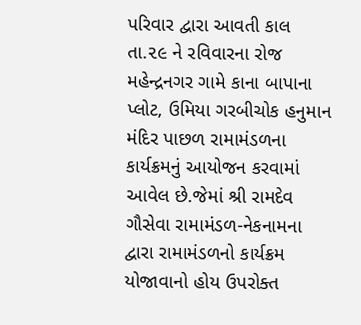પરિવાર દ્વારા આવતી કાલ તા.૨૯ ને રવિવારના રોજ મહેન્દ્રનગર ગામે કાના બાપાના પ્લોટ, ઉમિયા ગરબીચોક હનુમાન મંદિર પાછળ રામામંડળના કાર્યક્રમનું આયોજન કરવામાં આવેલ છે.જેમાં શ્રી રામદેવ ગૌસેવા રામામંડળ-નેકનામના દ્વારા રામામંડળનો કાર્યક્રમ યોજાવાનો હોય ઉપરોક્ત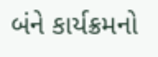બંને કાર્યક્રમનો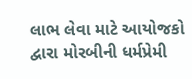લાભ લેવા માટે આયોજકો દ્વારા મોરબીની ધર્મપ્રેમી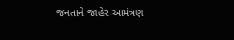જનતાને જાહેર આમંત્રણ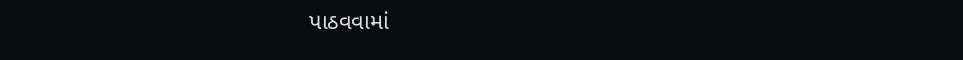પાઠવવામાં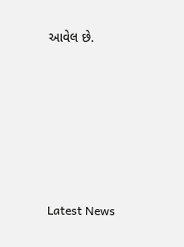આવેલ છે.






Latest News